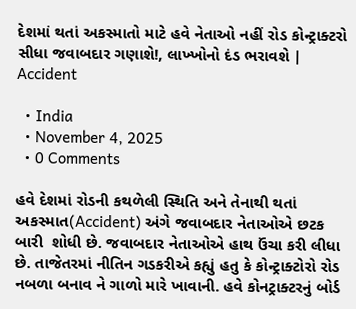દેશમાં થતાં અકસ્માતો માટે હવે નેતાઓ નહીં રોડ કોન્ટ્રાક્ટરો સીધા જવાબદાર ગણાશે!, લાખ્ખોનો દંડ ભરાવશે | Accident

  • India
  • November 4, 2025
  • 0 Comments

હવે દેશમાં રોડની કથળેલી સ્થિતિ અને તેનાથી થતાં અકસ્માત(Accident) અંગે જવાબદાર નેતાઓએ છટક બારી  શોધી છે. જવાબદાર નેતાઓએ હાથ ઉંચા કરી લીધા છે. તાજેતરમાં નીતિન ગડકરીએ કહ્યું હતુ કે કોન્ટ્રાક્ટોરો રોડ નબળા બનાવ ને ગાળો મારે ખાવાની. હવે કોનટ્રાક્ટરનું બોર્ડ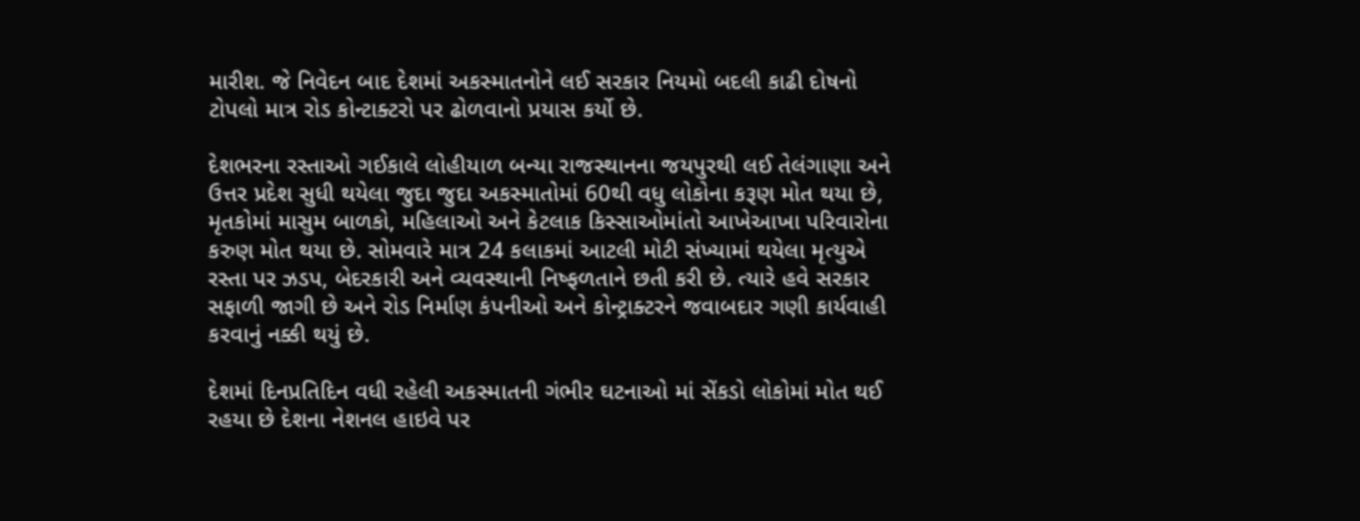મારીશ. જે નિવેદન બાદ દેશમાં અકસ્માતનોને લઈ સરકાર નિયમો બદલી કાઢી દોષનો ટોપલો માત્ર રોડ કોન્ટાક્ટરો પર ઢોળવાનો પ્રયાસ કર્યો છે.

દેશભરના રસ્તાઓ ગઈકાલે લોહીયાળ બન્યા રાજસ્થાનના જયપુરથી લઈ તેલંગાણા અને ઉત્તર પ્રદેશ સુધી થયેલા જુદા જુદા અકસ્માતોમાં 60થી વધુ લોકોના કરૂણ મોત થયા છે, મૃતકોમાં માસુમ બાળકો, મહિલાઓ અને કેટલાક કિસ્સાઓમાંતો આખેઆખા પરિવારોના કરુણ મોત થયા છે. સોમવારે માત્ર 24 કલાકમાં આટલી મોટી સંખ્યામાં થયેલા મૃત્યુએ રસ્તા પર ઝડપ, બેદરકારી અને વ્યવસ્થાની નિષ્ફળતાને છતી કરી છે. ત્યારે હવે સરકાર સફાળી જાગી છે અને રોડ નિર્માણ કંપનીઓ અને કોન્ટ્રાક્ટરને જવાબદાર ગણી કાર્યવાહી કરવાનું નક્કી થયું છે.

દેશમાં દિનપ્રતિદિન વધી રહેલી અકસ્માતની ગંભીર ઘટનાઓ માં સેંકડો લોકોમાં મોત થઈ રહયા છે દેશના નેશનલ હાઇવે પર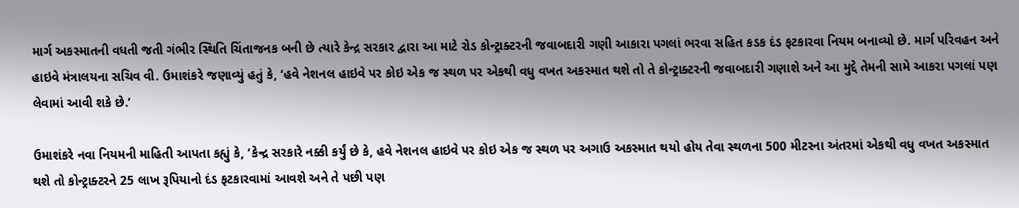માર્ગ અકસ્માતની વધતી જતી ગંભીર સ્થિતિ ચિંતાજનક બની છે ત્યારે કેન્દ્ર સરકાર દ્વારા આ માટે રોડ કોન્ટ્રાક્ટરની જવાબદારી ગણી આકારા પગલાં ભરવા સહિત કડક દંડ ફટકારવા નિયમ બનાવ્યો છે. માર્ગ પરિવહન અને હાઇવે મંત્રાલયના સચિવ વી. ઉમાશંકરે જણાવ્યું હતું કે, ‘હવે નેશનલ હાઇવે પર કોઇ એક જ સ્થળ પર એકથી વધુ વખત અકસ્માત થશે તો તે કોન્ટ્રાક્ટરની જવાબદારી ગણાશે અને આ મુદ્દે તેમની સામે આકરા પગલાં પણ લેવામાં આવી શકે છે.’

ઉમાશંકરે નવા નિયમની માહિતી આપતા કહ્યું કે, ‘કેન્દ્ર સરકારે નક્કી કર્યું છે કે, હવે નેશનલ હાઇવે પર કોઇ એક જ સ્થળ પર અગાઉ અકસ્માત થયો હોય તેવા સ્થળના 500 મીટરના અંતરમાં એકથી વધુ વખત અકસ્માત થશે તો કોન્ટ્રાક્ટરને 25 લાખ રૂપિયાનો દંડ ફટકારવામાં આવશે અને તે પછી પણ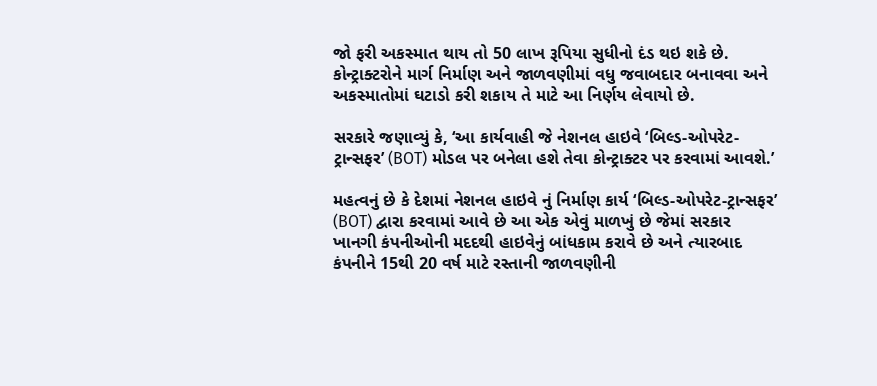જો ફરી અકસ્માત થાય તો 50 લાખ રૂપિયા સુધીનો દંડ થઇ શકે છે. કોન્ટ્રાક્ટરોને માર્ગ નિર્માણ અને જાળવણીમાં વધુ જવાબદાર બનાવવા અને અકસ્માતોમાં ઘટાડો કરી શકાય તે માટે આ નિર્ણય લેવાયો છે.

સરકારે જણાવ્યું કે, ‘આ કાર્યવાહી જે નેશનલ હાઇવે ‘બિલ્ડ-ઓપરેટ-ટ્રાન્સફર’ (BOT) મોડલ પર બનેલા હશે તેવા કોન્ટ્રાક્ટર પર કરવામાં આવશે.’

મહત્વનું છે કે દેશમાં નેશનલ હાઇવે નું નિર્માણ કાર્ય ‘બિલ્ડ-ઓપરેટ-ટ્રાન્સફર’ (BOT) દ્વારા કરવામાં આવે છે આ એક એવું માળખું છે જેમાં સરકાર ખાનગી કંપનીઓની મદદથી હાઇવેનું બાંધકામ કરાવે છે અને ત્યારબાદ કંપનીને 15થી 20 વર્ષ માટે રસ્તાની જાળવણીની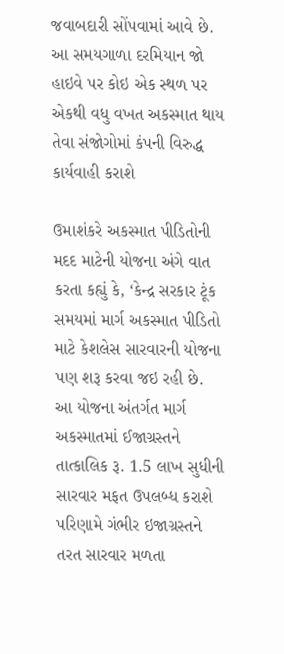જવાબદારી સોંપવામાં આવે છે. આ સમયગાળા દરમિયાન જો હાઇવે પર કોઇ એક સ્થળ પર એકથી વધુ વખત અકસ્માત થાય તેવા સંજોગોમાં કંપની વિરુદ્ધ કાર્યવાહી કરાશે

ઉમાશંકરે અકસ્માત પીડિતોની મદદ માટેની યોજના અંગે વાત કરતા કહ્યું કે, ‘કેન્દ્ર સરકાર ટૂંક સમયમાં માર્ગ અકસ્માત પીડિતો માટે કેશલેસ સારવારની યોજના પણ શરૂ કરવા જઇ રહી છે.
આ યોજના અંતર્ગત માર્ગ અકસ્માતમાં ઈજાગ્રસ્તને તાત્કાલિક રૂ. 1.5 લાખ સુધીની સારવાર મફત ઉપલબ્ધ કરાશે પરિણામે ગંભીર ઇજાગ્રસ્તને તરત સારવાર મળતા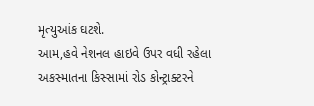મૃત્યુઆંક ઘટશે.
આમ,હવે નેશનલ હાઇવે ઉપર વધી રહેલા અકસ્માતના કિસ્સામાં રોડ કોન્ટ્રાક્ટરને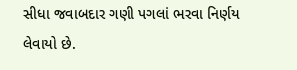સીધા જવાબદાર ગણી પગલાં ભરવા નિર્ણય લેવાયો છે.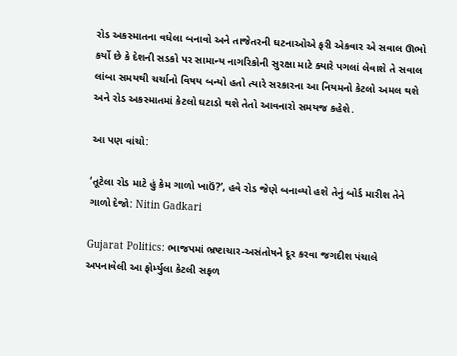રોડ અકસ્માતના વધેલા બનાવો અને તાજેતરની ઘટનાઓએ ફરી એકવાર એ સવાલ ઊભો કર્યો છે કે દેશની સડકો પર સામાન્ય નાગરિકોની સુરક્ષા માટે ક્યારે પગલાં લેવાશે તે સવાલ લાંબા સમયથી ચર્ચાનો વિષય બન્યો હતો ત્યારે સરકારના આ નિયમનો કેટલો અમલ થશે અને રોડ અકસ્માતમાં કેટલો ઘટાડો થશે તેતો આવનારો સમયજ કહેશે.

આ પણ વાંચો:

‘તૂટેલા રોડ માટે હું કેમ ગાળો ખાઉં?’, હવે રોડ જેણે બનાવ્યો હશે તેનું બોર્ડ મારીશ તેને ગાળો દેજો: Nitin Gadkari

Gujarat Politics: ભાજપમાં ભ્રષ્ટાચાર-અસંતોષને દૂર કરવા જગદીશ પંચાલે અપનાવેલી આ ફોર્મ્યુલા કેટલી સફળ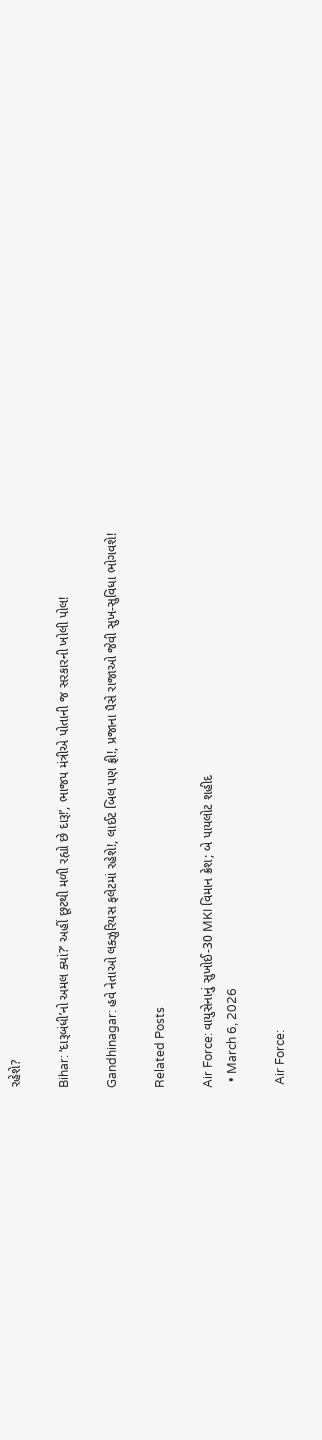રહેશે?

Bihar: ‘દારૂબંધી’નો અમલ ક્યાં?’ અહીં છૂટથી મળી રહ્યો છે દારૂ!’, ભાજપ મંત્રીએ પોતાની જ સરકારની ખોલી પોલ!

Gandhinagar: હવે નેતાઓ લક્ઝુરિયસ ફલેટમાં રહેશે!, લાઈટ બિલ પણ ફ્રી!, પ્રજાના પૈસે રાજાઓ જેવી સુખ-સુવિધા ભોગવશે!

Related Posts

Air Force: વાયુસેનાનું સુખોઈ-30 MKI વિમાન ક્રેશ; બે પાયલોટ શહીદ
  • March 6, 2026

 Air Force: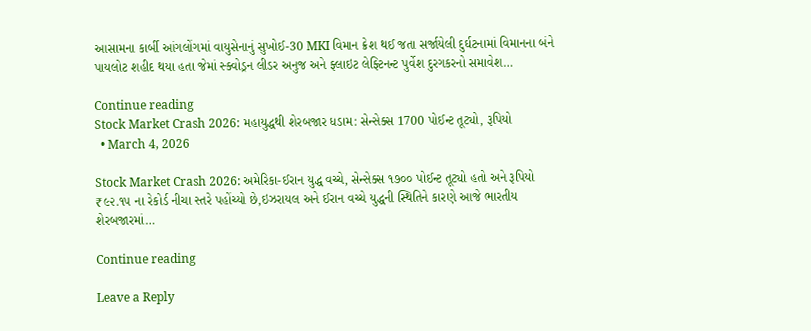આસામના કાર્બી આંગલોંગમાં વાયુસેનાનું સુખોઈ-30 MKI વિમાન ક્રેશ થઈ જતા સર્જાયેલી દુર્ઘટનામાં વિમાનના બંને પાયલોટ શહીદ થયા હતા જેમાં સ્ક્વોડ્રન લીડર અનુજ અને ફ્લાઇટ લેફ્ટિનન્ટ પુર્વેશ દુરગકરનો સમાવેશ…

Continue reading
Stock Market Crash 2026: મહાયુદ્ધથી શેરબજાર ધડામ: સેન્સેક્સ 1700 પોઈન્ટ તૂટ્યો, રૂપિયો
  • March 4, 2026

Stock Market Crash 2026: અમેરિકા-ઈરાન યુદ્ધ વચ્ચે, સેન્સેક્સ ૧૭૦૦ પોઈન્ટ તૂટ્યો હતો અને રૂપિયો ₹૯૨.૧૫ ના રેકોર્ડ નીચા સ્તરે પહોંચ્યો છે,ઇઝરાયલ અને ઈરાન વચ્ચે યુદ્ધની સ્થિતિને કારણે આજે ભારતીય શેરબજારમાં…

Continue reading

Leave a Reply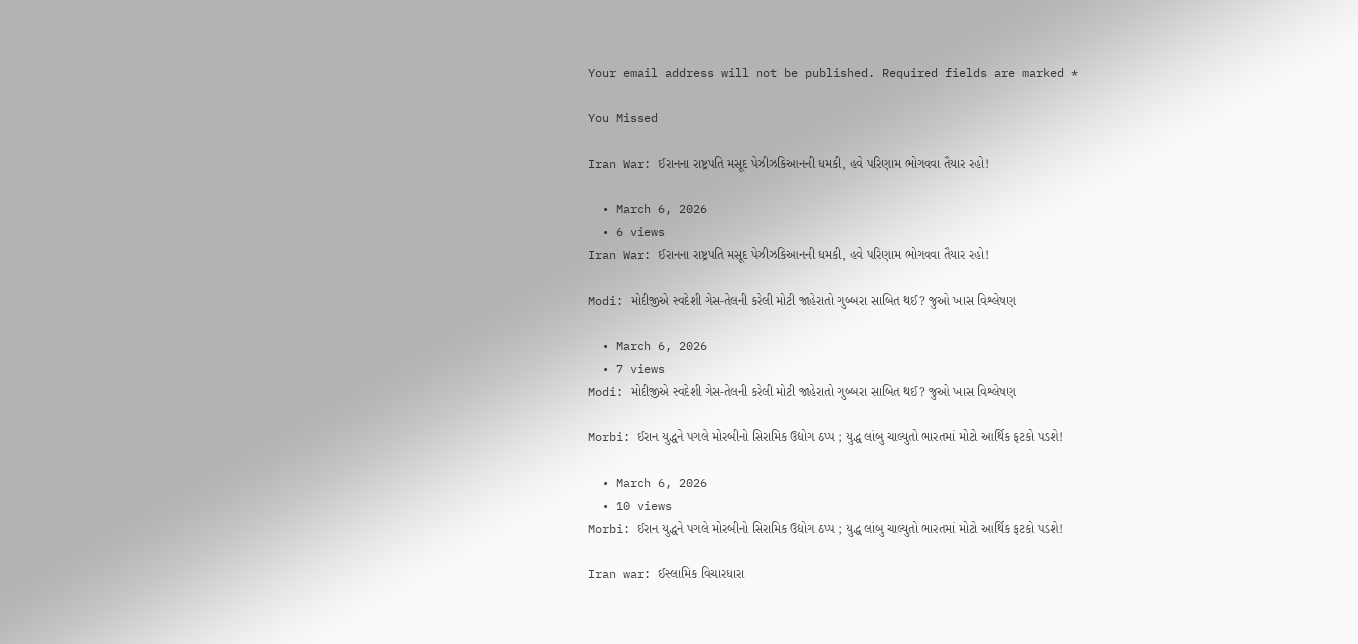Your email address will not be published. Required fields are marked *

You Missed

Iran War: ઈરાનના રાષ્ટ્રપતિ મસૂદ પેઝીઝકિઆનની ધમકી, હવે પરિણામ ભોગવવા તૈયાર રહો!

  • March 6, 2026
  • 6 views
Iran War: ઈરાનના રાષ્ટ્રપતિ મસૂદ પેઝીઝકિઆનની ધમકી, હવે પરિણામ ભોગવવા તૈયાર રહો!

Modi: મોદીજીએ સ્વદેશી ગેસ-તેલની કરેલી મોટી જાહેરાતો ગુબ્બરા સાબિત થઈ? જુઓ ખાસ વિશ્લેષણ

  • March 6, 2026
  • 7 views
Modi: મોદીજીએ સ્વદેશી ગેસ-તેલની કરેલી મોટી જાહેરાતો ગુબ્બરા સાબિત થઈ? જુઓ ખાસ વિશ્લેષણ

Morbi: ઈરાન યુદ્ધને પગલે મોરબીનો સિરામિક ઉદ્યોગ ઠપ્પ ; યુદ્ધ લાંબુ ચાલ્યુતો ભારતમાં મોટો આર્થિક ફટકો પડશે!

  • March 6, 2026
  • 10 views
Morbi: ઈરાન યુદ્ધને પગલે મોરબીનો સિરામિક ઉદ્યોગ ઠપ્પ ; યુદ્ધ લાંબુ ચાલ્યુતો ભારતમાં મોટો આર્થિક ફટકો પડશે!

Iran war: ઈસ્લામિક વિચારધારા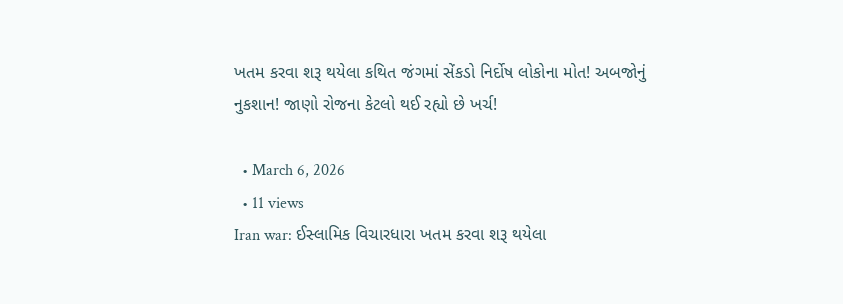ખતમ કરવા શરૂ થયેલા કથિત જંગમાં સેંકડો નિર્દોષ લોકોના મોત! અબજોનું નુકશાન! જાણો રોજના કેટલો થઈ રહ્યો છે ખર્ચ!

  • March 6, 2026
  • 11 views
Iran war: ઈસ્લામિક વિચારધારા ખતમ કરવા શરૂ થયેલા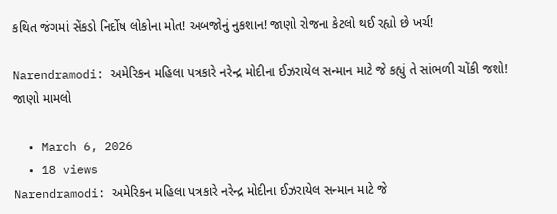કથિત જંગમાં સેંકડો નિર્દોષ લોકોના મોત! અબજોનું નુકશાન! જાણો રોજના કેટલો થઈ રહ્યો છે ખર્ચ!

Narendramodi: અમેરિકન મહિલા પત્રકારે નરેન્દ્ર મોદીના ઈઝરાયેલ સન્માન માટે જે કહ્યું તે સાંભળી ચોંકી જશો! જાણો મામલો

  • March 6, 2026
  • 18 views
Narendramodi: અમેરિકન મહિલા પત્રકારે નરેન્દ્ર મોદીના ઈઝરાયેલ સન્માન માટે જે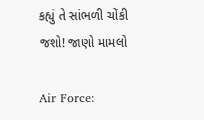કહ્યું તે સાંભળી ચોંકી જશો! જાણો મામલો

Air Force: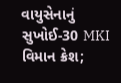વાયુસેનાનું સુખોઈ-30 MKI વિમાન ક્રેશ;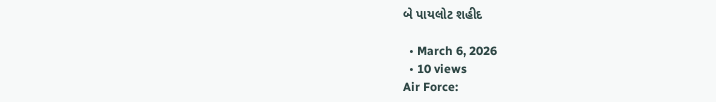બે પાયલોટ શહીદ

  • March 6, 2026
  • 10 views
Air Force: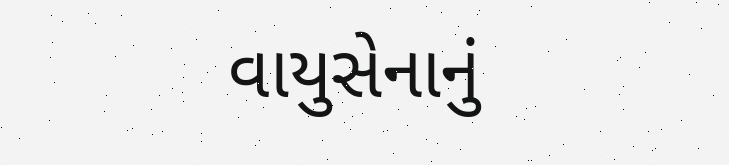વાયુસેનાનું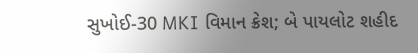સુખોઈ-30 MKI વિમાન ક્રેશ; બે પાયલોટ શહીદ